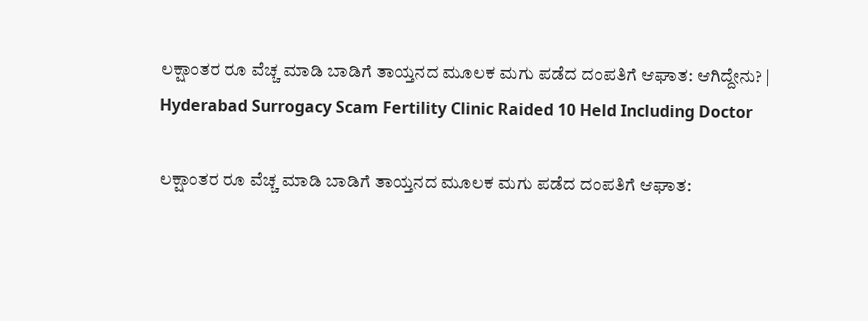ಲಕ್ಷಾಂತರ ರೂ ವೆಚ್ಚ ಮಾಡಿ ಬಾಡಿಗೆ ತಾಯ್ತನದ ಮೂಲಕ ಮಗು ಪಡೆದ ದಂಪತಿಗೆ ಆಘಾತ: ಆಗಿದ್ದೇನು? | Hyderabad Surrogacy Scam Fertility Clinic Raided 10 Held Including Doctor

ಲಕ್ಷಾಂತರ ರೂ ವೆಚ್ಚ ಮಾಡಿ ಬಾಡಿಗೆ ತಾಯ್ತನದ ಮೂಲಕ ಮಗು ಪಡೆದ ದಂಪತಿಗೆ ಆಘಾತ: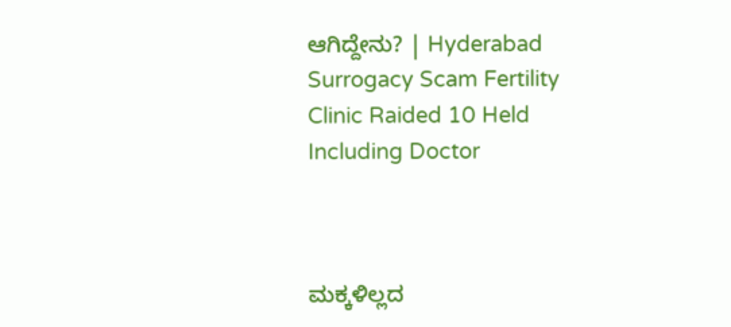ಆಗಿದ್ದೇನು? | Hyderabad Surrogacy Scam Fertility Clinic Raided 10 Held Including Doctor



ಮಕ್ಕಳಿಲ್ಲದ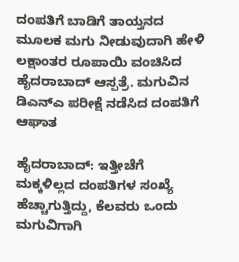ದಂಪತಿಗೆ ಬಾಡಿಗೆ ತಾಯ್ತನದ ಮೂಲಕ ಮಗು ನೀಡುವುದಾಗಿ ಹೇಳಿ ಲಕ್ಷಾಂತರ ರೂಪಾಯಿ ವಂಚಿಸಿದ ಹೈದರಾಬಾದ್ ಆಸ್ಪತ್ರೆ. ಮಗುವಿನ ಡಿಎನ್ಎ ಪರೀಕ್ಷೆ ನಡೆಸಿದ ದಂಪತಿಗೆ ಆಘಾತ

ಹೈದರಾಬಾದ್‌: ಇತ್ತೀಚೆಗೆ ಮಕ್ಕಳಿಲ್ಲದ ದಂಪತಿಗಳ ಸಂಖ್ಯೆ ಹೆಚ್ಚಾಗುತ್ತಿದ್ದು, ಕೆಲವರು ಒಂದು ಮಗುವಿಗಾಗಿ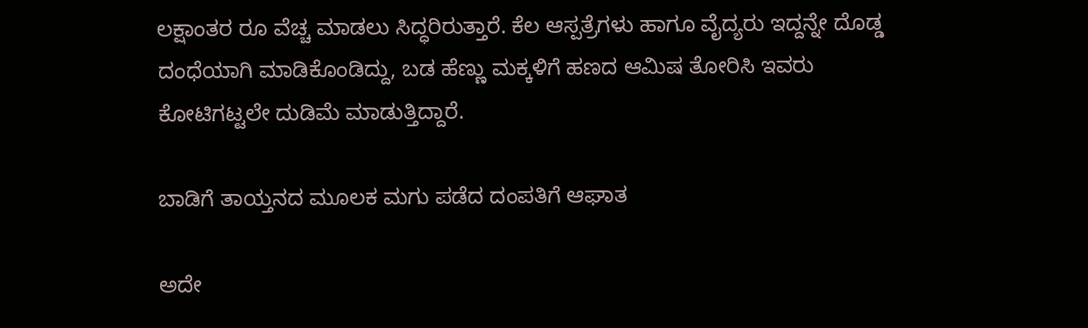ಲಕ್ಷಾಂತರ ರೂ ವೆಚ್ಚ ಮಾಡಲು ಸಿದ್ಧರಿರುತ್ತಾರೆ. ಕೆಲ ಆಸ್ಪತ್ರೆಗಳು ಹಾಗೂ ವೈದ್ಯರು ಇದ್ದನ್ನೇ ದೊಡ್ಡ ದಂಧೆಯಾಗಿ ಮಾಡಿಕೊಂಡಿದ್ದು, ಬಡ ಹೆಣ್ಣು ಮಕ್ಕಳಿಗೆ ಹಣದ ಆಮಿಷ ತೋರಿಸಿ ಇವರು ಕೋಟಿಗಟ್ಟಲೇ ದುಡಿಮೆ ಮಾಡುತ್ತಿದ್ದಾರೆ.

ಬಾಡಿಗೆ ತಾಯ್ತನದ ಮೂಲಕ ಮಗು ಪಡೆದ ದಂಪತಿಗೆ ಆಘಾತ

ಅದೇ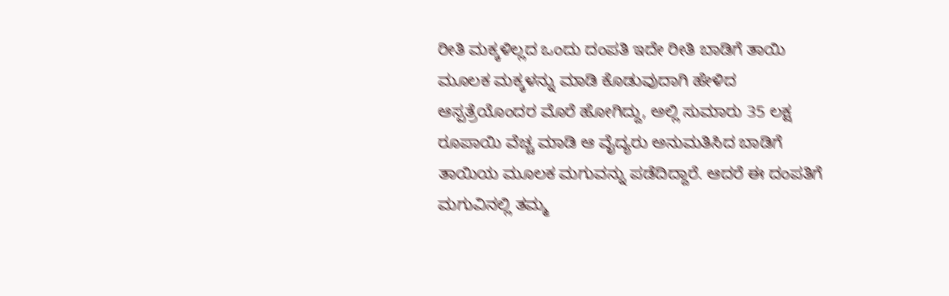ರೀತಿ ಮಕ್ಕಳಿಲ್ಲದ ಒಂದು ದಂಪತಿ ಇದೇ ರೀತಿ ಬಾಡಿಗೆ ತಾಯಿ ಮೂಲಕ ಮಕ್ಕಳನ್ನು ಮಾಡಿ ಕೊಡುವುದಾಗಿ ಹೇಳಿದ ಆಸ್ಪತ್ರೆಯೊಂದರ ಮೊರೆ ಹೋಗಿದ್ದು, ಅಲ್ಲಿ ಸುಮಾರು 35 ಲಕ್ಷ ರೂಪಾಯಿ ವೆಚ್ಚ ಮಾಡಿ ಆ ವೈದ್ಯರು ಅನುಮತಿಸಿದ ಬಾಡಿಗೆ ತಾಯಿಯ ಮೂಲಕ ಮಗುವನ್ನು ಪಡೆದಿದ್ದಾರೆ. ಆದರೆ ಈ ದಂಪತಿಗೆ ಮಗುವಿನಲ್ಲಿ ತಮ್ಮ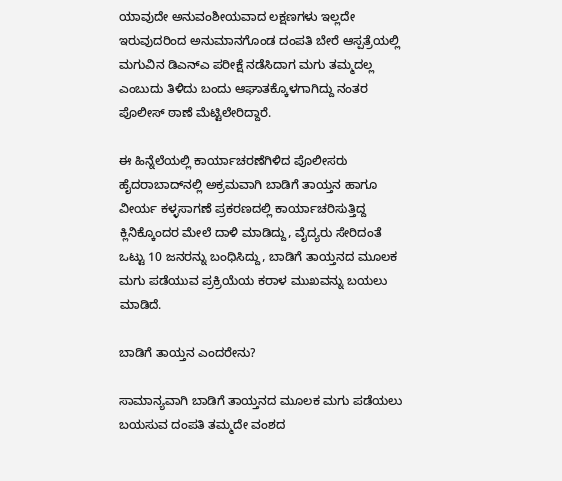ಯಾವುದೇ ಅನುವಂಶೀಯವಾದ ಲಕ್ಷಣಗಳು ಇಲ್ಲದೇ ಇರುವುದರಿಂದ ಅನುಮಾನಗೊಂಡ ದಂಪತಿ ಬೇರೆ ಆಸ್ಪತ್ರೆಯಲ್ಲಿ ಮಗುವಿನ ಡಿಎನ್‌ಎ ಪರೀಕ್ಷೆ ನಡೆಸಿದಾಗ ಮಗು ತಮ್ಮದಲ್ಲ ಎಂಬುದು ತಿಳಿದು ಬಂದು ಆಘಾತಕ್ಕೊಳಗಾಗಿದ್ದು ನಂತರ ಪೊಲೀಸ್ ಠಾಣೆ ಮೆಟ್ಟಿಲೇರಿದ್ದಾರೆ.

ಈ ಹಿನ್ನೆಲೆಯಲ್ಲಿ ಕಾರ್ಯಾಚರಣೆಗಿಳಿದ ಪೊಲೀಸರು ಹೈದರಾಬಾದ್‌ನಲ್ಲಿ ಅಕ್ರಮವಾಗಿ ಬಾಡಿಗೆ ತಾಯ್ತನ ಹಾಗೂ ವೀರ್ಯ ಕಳ್ಳಸಾಗಣೆ ಪ್ರಕರಣದಲ್ಲಿ ಕಾರ್ಯಾಚರಿಸುತ್ತಿದ್ದ ಕ್ಲಿನಿಕ್ಕೊಂದರ ಮೇಲೆ ದಾಳಿ ಮಾಡಿದ್ದು, ವೈದ್ಯರು ಸೇರಿದಂತೆ ಒಟ್ಟು 10 ಜನರನ್ನು ಬಂಧಿಸಿದ್ದು, ಬಾಡಿಗೆ ತಾಯ್ತನದ ಮೂಲಕ ಮಗು ಪಡೆಯುವ ಪ್ರಕ್ರಿಯೆಯ ಕರಾಳ ಮುಖವನ್ನು ಬಯಲು ಮಾಡಿದೆ.

ಬಾಡಿಗೆ ತಾಯ್ತನ ಎಂದರೇನು?

ಸಾಮಾನ್ಯವಾಗಿ ಬಾಡಿಗೆ ತಾಯ್ತನದ ಮೂಲಕ ಮಗು ಪಡೆಯಲು ಬಯಸುವ ದಂಪತಿ ತಮ್ಮದೇ ವಂಶದ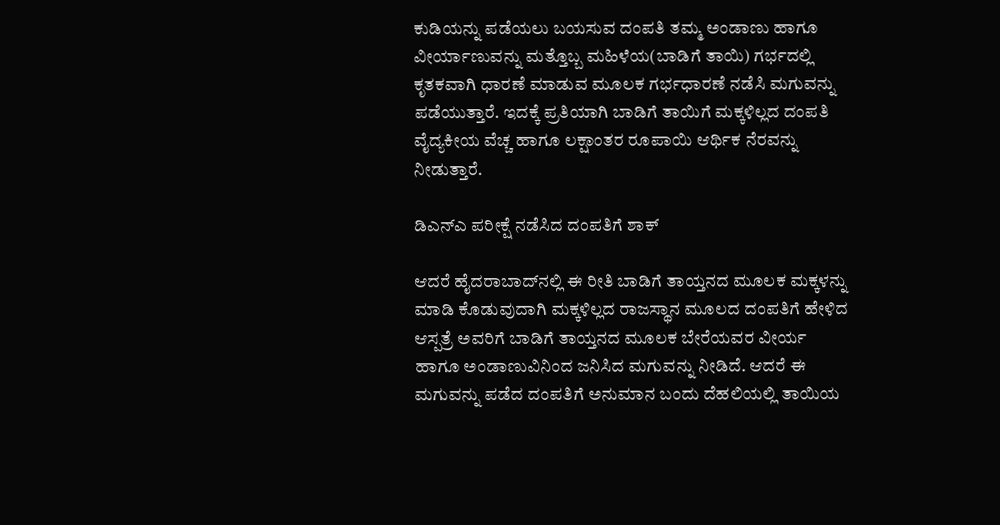ಕುಡಿಯನ್ನು ಪಡೆಯಲು ಬಯಸುವ ದಂಪತಿ ತಮ್ಮ ಅಂಡಾಣು ಹಾಗೂ ವೀರ್ಯಾಣುವನ್ನು ಮತ್ತೊಬ್ಬ ಮಹಿಳೆಯ(ಬಾಡಿಗೆ ತಾಯಿ) ಗರ್ಭದಲ್ಲಿ ಕೃತಕವಾಗಿ ಧಾರಣೆ ಮಾಡುವ ಮೂಲಕ ಗರ್ಭಧಾರಣೆ ನಡೆಸಿ ಮಗುವನ್ನು ಪಡೆಯುತ್ತಾರೆ. ಇದಕ್ಕೆ ಪ್ರತಿಯಾಗಿ ಬಾಡಿಗೆ ತಾಯಿಗೆ ಮಕ್ಕಳಿಲ್ಲದ ದಂಪತಿ ವೈದ್ಯಕೀಯ ವೆಚ್ಚ ಹಾಗೂ ಲಕ್ಷಾಂತರ ರೂಪಾಯಿ ಆರ್ಥಿಕ ನೆರವನ್ನು ನೀಡುತ್ತಾರೆ.

ಡಿಎನ್‌ಎ ಪರೀಕ್ಷೆ ನಡೆಸಿದ ದಂಪತಿಗೆ ಶಾಕ್

ಆದರೆ ಹೈದರಾಬಾದ್‌ನಲ್ಲಿ ಈ ರೀತಿ ಬಾಡಿಗೆ ತಾಯ್ತನದ ಮೂಲಕ ಮಕ್ಕಳನ್ನು ಮಾಡಿ ಕೊಡುವುದಾಗಿ ಮಕ್ಕಳಿಲ್ಲದ ರಾಜಸ್ಥಾನ ಮೂಲದ ದಂಪತಿಗೆ ಹೇಳಿದ ಆಸ್ಪತ್ರೆ ಅವರಿಗೆ ಬಾಡಿಗೆ ತಾಯ್ತನದ ಮೂಲಕ ಬೇರೆಯವರ ವೀರ್ಯ ಹಾಗೂ ಅಂಡಾಣುವಿನಿಂದ ಜನಿಸಿದ ಮಗುವನ್ನು ನೀಡಿದೆ. ಆದರೆ ಈ ಮಗುವನ್ನು ಪಡೆದ ದಂಪತಿಗೆ ಅನುಮಾನ ಬಂದು ದೆಹಲಿಯಲ್ಲಿ ತಾಯಿಯ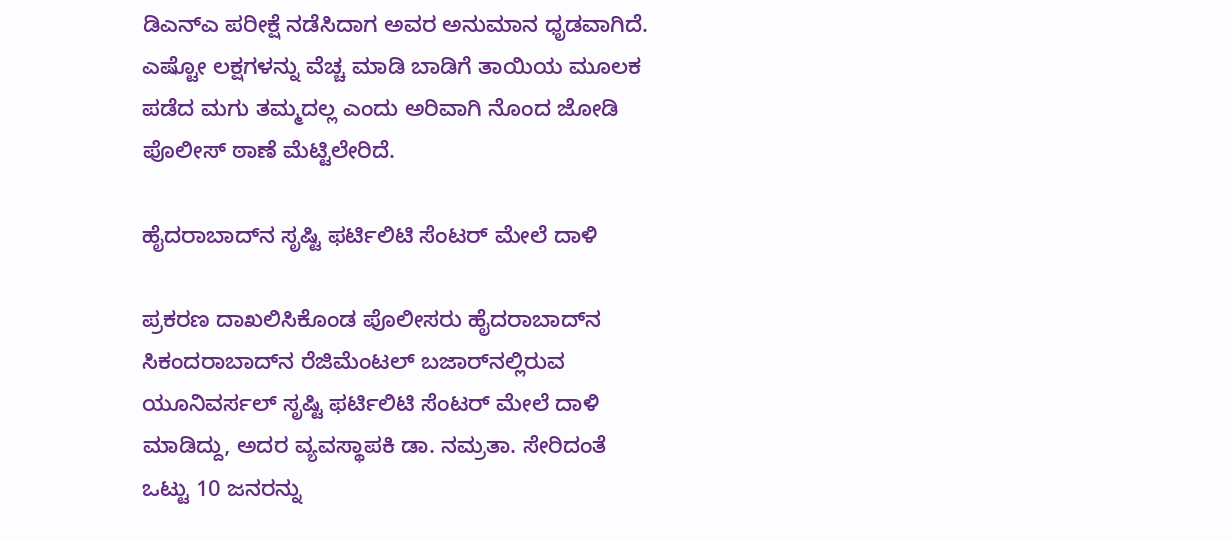ಡಿಎನ್‌ಎ ಪರೀಕ್ಷೆ ನಡೆಸಿದಾಗ ಅವರ ಅನುಮಾನ ಧೃಡವಾಗಿದೆ. ಎಷ್ಟೋ ಲಕ್ಷಗಳನ್ನು ವೆಚ್ಚ ಮಾಡಿ ಬಾಡಿಗೆ ತಾಯಿಯ ಮೂಲಕ ಪಡೆದ ಮಗು ತಮ್ಮದಲ್ಲ ಎಂದು ಅರಿವಾಗಿ ನೊಂದ ಜೋಡಿ ಪೊಲೀಸ್ ಠಾಣೆ ಮೆಟ್ಟಿಲೇರಿದೆ.

ಹೈದರಾಬಾದ್‌ನ ಸೃಷ್ಟಿ ಫರ್ಟಿಲಿಟಿ ಸೆಂಟರ್ ಮೇಲೆ ದಾಳಿ

ಪ್ರಕರಣ ದಾಖಲಿಸಿಕೊಂಡ ಪೊಲೀಸರು ಹೈದರಾಬಾದ್‌ನ ಸಿಕಂದರಾಬಾದ್‌ನ ರೆಜಿಮೆಂಟಲ್ ಬಜಾರ್‌ನಲ್ಲಿರುವ ಯೂನಿವರ್ಸಲ್ ಸೃಷ್ಟಿ ಫರ್ಟಿಲಿಟಿ ಸೆಂಟರ್‌ ಮೇಲೆ ದಾಳಿ ಮಾಡಿದ್ದು, ಅದರ ವ್ಯವಸ್ಥಾಪಕಿ ಡಾ. ನಮ್ರತಾ. ಸೇರಿದಂತೆ ಒಟ್ಟು 10 ಜನರನ್ನು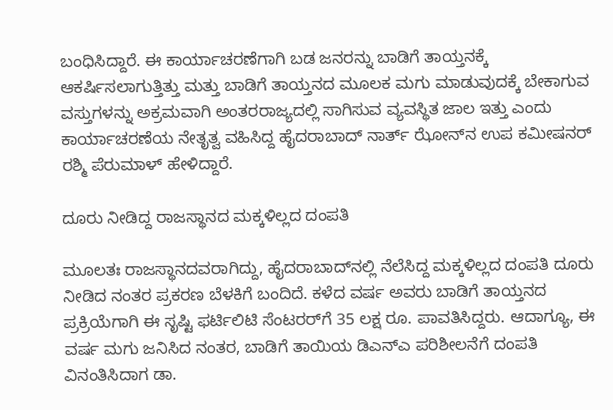ಬಂಧಿಸಿದ್ದಾರೆ. ಈ ಕಾರ್ಯಾಚರಣೆಗಾಗಿ ಬಡ ಜನರನ್ನು ಬಾಡಿಗೆ ತಾಯ್ತನಕ್ಕೆ ಆಕರ್ಷಿಸಲಾಗುತ್ತಿತ್ತು ಮತ್ತು ಬಾಡಿಗೆ ತಾಯ್ತನದ ಮೂಲಕ ಮಗು ಮಾಡುವುದಕ್ಕೆ ಬೇಕಾಗುವ ವಸ್ತುಗಳನ್ನು ಅಕ್ರಮವಾಗಿ ಅಂತರರಾಜ್ಯದಲ್ಲಿ ಸಾಗಿಸುವ ವ್ಯವಸ್ಥಿತ ಜಾಲ ಇತ್ತು ಎಂದು ಕಾರ್ಯಾಚರಣೆಯ ನೇತೃತ್ವ ವಹಿಸಿದ್ದ ಹೈದರಾಬಾದ್ ನಾರ್ತ್‌ ಝೋನ್‌ನ ಉಪ ಕಮೀಷನರ್ ರಶ್ಮಿ ಪೆರುಮಾಳ್ ಹೇಳಿದ್ದಾರೆ.

ದೂರು ನೀಡಿದ್ದ ರಾಜಸ್ಥಾನದ ಮಕ್ಕಳಿಲ್ಲದ ದಂಪತಿ

ಮೂಲತಃ ರಾಜಸ್ಥಾನದವರಾಗಿದ್ದು, ಹೈದರಾಬಾದ್‌ನಲ್ಲಿ ನೆಲೆಸಿದ್ದ ಮಕ್ಕಳಿಲ್ಲದ ದಂಪತಿ ದೂರು ನೀಡಿದ ನಂತರ ಪ್ರಕರಣ ಬೆಳಕಿಗೆ ಬಂದಿದೆ. ಕಳೆದ ವರ್ಷ ಅವರು ಬಾಡಿಗೆ ತಾಯ್ತನದ ಪ್ರಕ್ರಿಯೆಗಾಗಿ ಈ ಸೃಷ್ಟಿ ಫರ್ಟಿಲಿಟಿ ಸೆಂಟರರ್‌ಗೆ 35 ಲಕ್ಷ ರೂ. ಪಾವತಿಸಿದ್ದರು. ಆದಾಗ್ಯೂ, ಈ ವರ್ಷ ಮಗು ಜನಿಸಿದ ನಂತರ, ಬಾಡಿಗೆ ತಾಯಿಯ ಡಿಎನ್‌ಎ ಪರಿಶೀಲನೆಗೆ ದಂಪತಿ ವಿನಂತಿಸಿದಾಗ ಡಾ.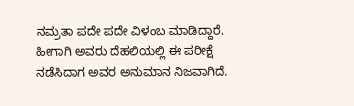ನಮ್ರತಾ ಪದೇ ಪದೇ ವಿಳಂಬ ಮಾಡಿದ್ದಾರೆ. ಹೀಗಾಗಿ ಅವರು ದೆಹಲಿಯಲ್ಲಿ ಈ ಪರೀಕ್ಷೆ ನಡೆಸಿದಾಗ ಅವರ ಅನುಮಾನ ನಿಜವಾಗಿದೆ.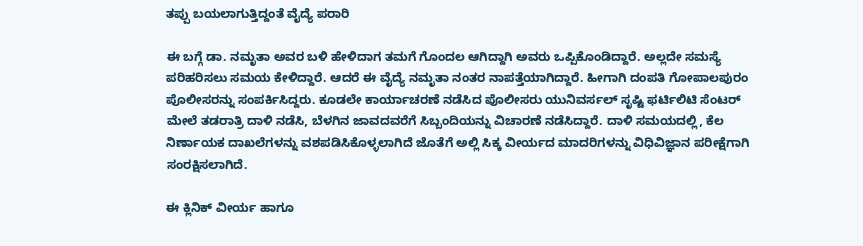ತಪ್ಪು ಬಯಲಾಗುತ್ತಿದ್ದಂತೆ ವೈದ್ಯೆ ಪರಾರಿ

ಈ ಬಗ್ಗೆ ಡಾ. ನಮೃತಾ ಅವರ ಬಳಿ ಹೇಳಿದಾಗ ತಮಗೆ ಗೊಂದಲ ಆಗಿದ್ದಾಗಿ ಅವರು ಒಪ್ಪಿಕೊಂಡಿದ್ದಾರೆ. ಅಲ್ಲದೇ ಸಮಸ್ಯೆ ಪರಿಹರಿಸಲು ಸಮಯ ಕೇಳಿದ್ದಾರೆ. ಆದರೆ ಈ ವೈದ್ಯೆ ನಮೃತಾ ನಂತರ ನಾಪತ್ತೆಯಾಗಿದ್ದಾರೆ. ಹೀಗಾಗಿ ದಂಪತಿ ಗೋಪಾಲಪುರಂ ಪೊಲೀಸರನ್ನು ಸಂಪರ್ಕಿಸಿದ್ದರು. ಕೂಡಲೇ ಕಾರ್ಯಾಚರಣೆ ನಡೆಸಿದ ಪೊಲೀಸರು ಯುನಿವರ್ಸಲ್ ಸೃಷ್ಟಿ ಫರ್ಟಿಲಿಟಿ ಸೆಂಟರ್ ಮೇಲೆ ತಡರಾತ್ರಿ ದಾಳಿ ನಡೆಸಿ, ಬೆಳಗಿನ ಜಾವದವರೆಗೆ ಸಿಬ್ಬಂದಿಯನ್ನು ವಿಚಾರಣೆ ನಡೆಸಿದ್ದಾರೆ. ದಾಳಿ ಸಮಯದಲ್ಲಿ, ಕೆಲ ನಿರ್ಣಾಯಕ ದಾಖಲೆಗಳನ್ನು ವಶಪಡಿಸಿಕೊಳ್ಳಲಾಗಿದೆ ಜೊತೆಗೆ ಅಲ್ಲಿ ಸಿಕ್ಕ ವೀರ್ಯದ ಮಾದರಿಗಳನ್ನು ವಿಧಿವಿಜ್ಞಾನ ಪರೀಕ್ಷೆಗಾಗಿ ಸಂರಕ್ಷಿಸಲಾಗಿದೆ.

ಈ ಕ್ಲಿನಿಕ್ ವೀರ್ಯ ಹಾಗೂ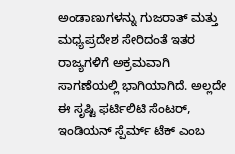ಅಂಡಾಣುಗಳನ್ನು ಗುಜರಾತ್ ಮತ್ತು ಮಧ್ಯಪ್ರದೇಶ ಸೇರಿದಂತೆ ಇತರ ರಾಜ್ಯಗಳಿಗೆ ಅಕ್ರಮವಾಗಿ ಸಾಗಣೆಯಲ್ಲಿ ಭಾಗಿಯಾಗಿದೆ. ಅಲ್ಲದೇ ಈ ಸೃಷ್ಟಿ ಫರ್ಟಿಲಿಟಿ ಸೆಂಟರ್, ಇಂಡಿಯನ್ ಸ್ಪೆರ್ಮ್ ಟೆಕ್ ಎಂಬ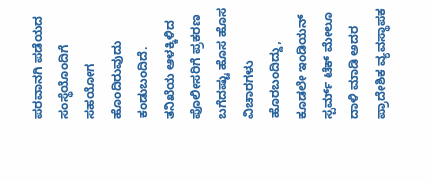ಪರವಾನಗಿ ಪಡೆಯದ ಸಂಸ್ಥೆಯೊಂದಿಗೆ ಸಹಯೋಗ ಹೊಂದಿರುವುದು ಕಂಡುಬಂದಿದೆ. ತನಿಖೆಯ ಆಳಕ್ಕಿಳಿದ ಪೊಲೀಸರಿಗೆ ಪ್ರಕರಣ ಬಗೆದಷ್ಟು ಹೊಸ ಹೊಸ ವಿಚಾರಗಳು ಹೊರಬಂದಿದ್ದು, ಕೂಡಲೇ ಇಂಡಿಯನ್ ಸ್ಪರ್ಮ್ ಟೆಕ್‌ ಮೇಲೂ ದಾಳಿ ಮಾಡಿ ಅದರ ಪ್ರಾದೇಶಿಕ ವ್ಯವಸ್ಥಾಪಕ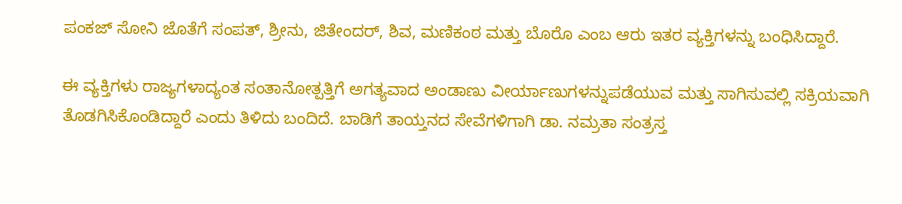ಪಂಕಜ್ ಸೋನಿ ಜೊತೆಗೆ ಸಂಪತ್, ಶ್ರೀನು, ಜಿತೇಂದರ್, ಶಿವ, ಮಣಿಕಂಠ ಮತ್ತು ಬೊರೊ ಎಂಬ ಆರು ಇತರ ವ್ಯಕ್ತಿಗಳನ್ನು ಬಂಧಿಸಿದ್ದಾರೆ.

ಈ ವ್ಯಕ್ತಿಗಳು ರಾಜ್ಯಗಳಾದ್ಯಂತ ಸಂತಾನೋತ್ಪತ್ತಿಗೆ ಅಗತ್ಯವಾದ ಅಂಡಾಣು ವೀರ್ಯಾಣುಗಳನ್ನುಪಡೆಯುವ ಮತ್ತು ಸಾಗಿಸುವಲ್ಲಿ ಸಕ್ರಿಯವಾಗಿ ತೊಡಗಿಸಿಕೊಂಡಿದ್ದಾರೆ ಎಂದು ತಿಳಿದು ಬಂದಿದೆ. ಬಾಡಿಗೆ ತಾಯ್ತನದ ಸೇವೆಗಳಿಗಾಗಿ ಡಾ. ನಮ್ರತಾ ಸಂತ್ರಸ್ತ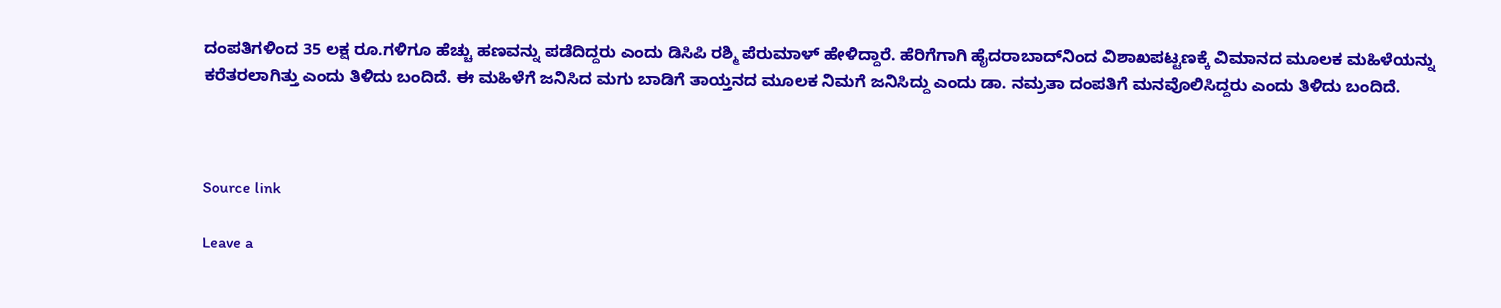ದಂಪತಿಗಳಿಂದ 35 ಲಕ್ಷ ರೂ.ಗಳಿಗೂ ಹೆಚ್ಚು ಹಣವನ್ನು ಪಡೆದಿದ್ದರು ಎಂದು ಡಿಸಿಪಿ ರಶ್ಮಿ ಪೆರುಮಾಳ್ ಹೇಳಿದ್ದಾರೆ. ಹೆರಿಗೆಗಾಗಿ ಹೈದರಾಬಾದ್‌ನಿಂದ ವಿಶಾಖಪಟ್ಟಣಕ್ಕೆ ವಿಮಾನದ ಮೂಲಕ ಮಹಿಳೆಯನ್ನು ಕರೆತರಲಾಗಿತ್ತು ಎಂದು ತಿಳಿದು ಬಂದಿದೆ. ಈ ಮಹಿಳೆಗೆ ಜನಿಸಿದ ಮಗು ಬಾಡಿಗೆ ತಾಯ್ತನದ ಮೂಲಕ ನಿಮಗೆ ಜನಿಸಿದ್ದು ಎಂದು ಡಾ. ನಮ್ರತಾ ದಂಪತಿಗೆ ಮನವೊಲಿಸಿದ್ದರು ಎಂದು ತಿಳಿದು ಬಂದಿದೆ.



Source link

Leave a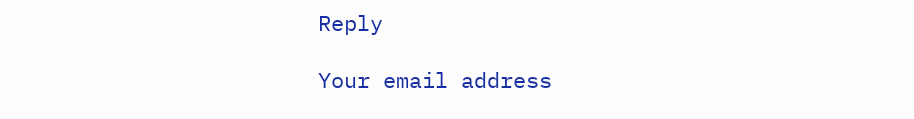Reply

Your email address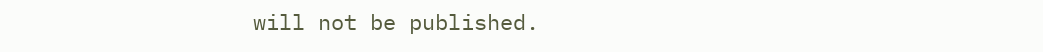will not be published.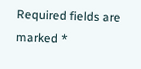Required fields are marked *